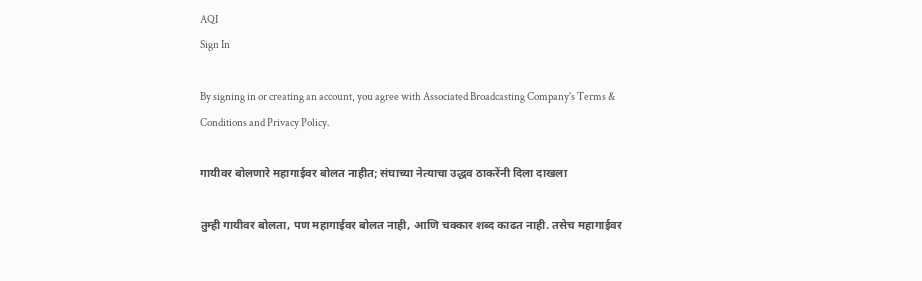AQI
Sign In

By signing in or creating an account, you agree with Associated Broadcasting Company's Terms & Conditions and Privacy Policy.

गायीवर बोलणारे महागाईवर बोलत नाहीत; संघाच्या नेत्याचा उद्धव ठाकरेंनी दिला दाखला

तुम्ही गायीवर बोलता, पण महागाईवर बोलत नाही, आणि चक्कार शब्द काढत नाही. तसेच महागाईवर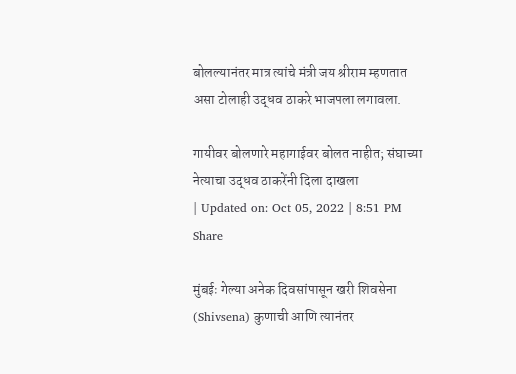बोलल्यानंतर मात्र त्यांचे मंत्री जय श्रीराम म्हणतात असा टोलाही उद्धव ठाकरे भाजपला लगावला.

गायीवर बोलणारे महागाईवर बोलत नाहीत; संघाच्या नेत्याचा उद्धव ठाकरेंनी दिला दाखला
| Updated on: Oct 05, 2022 | 8:51 PM
Share

मुंबईः गेल्या अनेक दिवसांपासून खरी शिवसेना (Shivsena) कुणाची आणि त्यानंतर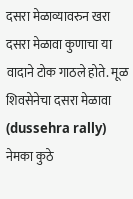दसरा मेळाव्यावरुन खरा दसरा मेळावा कुणाचा या वादाने टोक गाठले होते. मूळ शिवसेनेचा दसरा मेळावा (dussehra rally) नेमका कुठे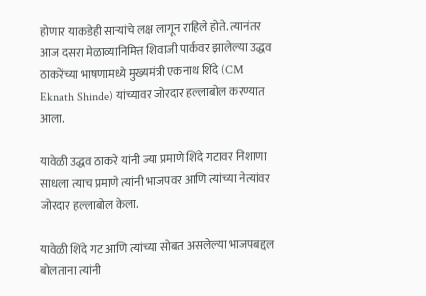होणार याकडेही साऱ्यांचे लक्ष लागून राहिले होते. त्यानंतर आज दसरा मेळाव्यानिमित्त शिवाजी पार्कवर झालेल्या उद्धव ठाकरेंच्या भाषणामध्ये मुख्यमंत्री एकनाथ शिंदे (CM Eknath Shinde) यांच्यावर जोरदार हल्लाबोल करण्यात आला.

यावेळी उद्धव ठाकरे यांनी ज्या प्रमाणे शिंदे गटावर निशाणा साधला त्याच प्रमाणे त्यांनी भाजपवर आणि त्यांच्या नेत्यांवर जोरदार हल्लाबोल केला.

यावेळी शिंदे गट आणि त्यांच्या सोबत असलेल्या भाजपबद्दल बोलताना त्यांनी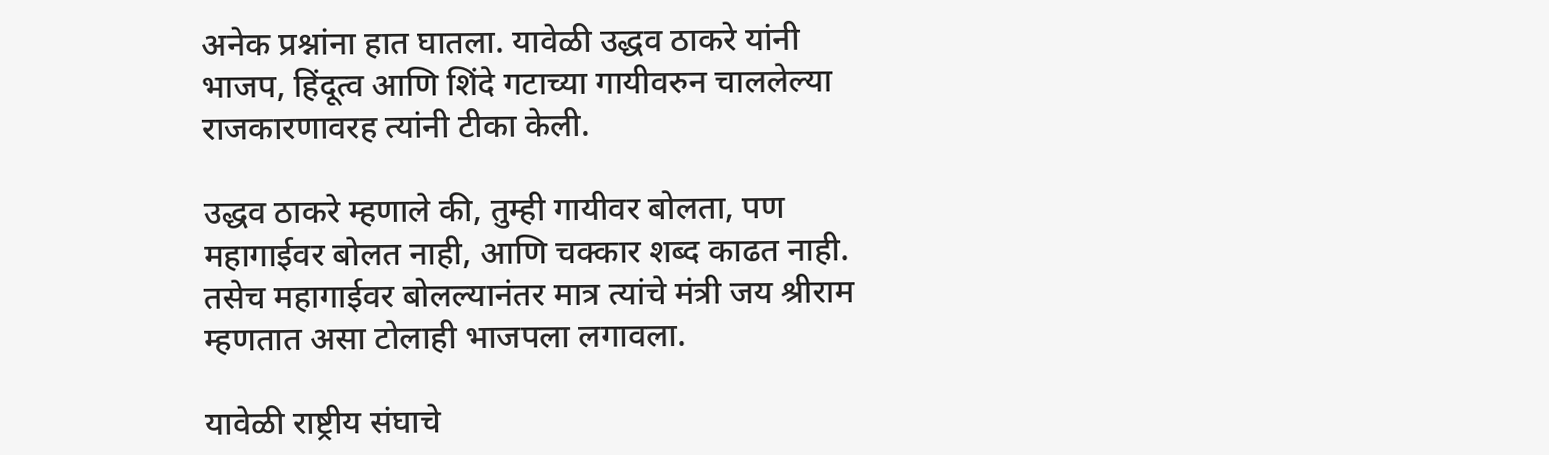अनेक प्रश्नांना हात घातला. यावेळी उद्धव ठाकरे यांनी भाजप, हिंदूत्व आणि शिंदे गटाच्या गायीवरुन चाललेल्या राजकारणावरह त्यांनी टीका केली.

उद्धव ठाकरे म्हणाले की, तुम्ही गायीवर बोलता, पण महागाईवर बोलत नाही, आणि चक्कार शब्द काढत नाही. तसेच महागाईवर बोलल्यानंतर मात्र त्यांचे मंत्री जय श्रीराम म्हणतात असा टोलाही भाजपला लगावला.

यावेळी राष्ट्रीय संघाचे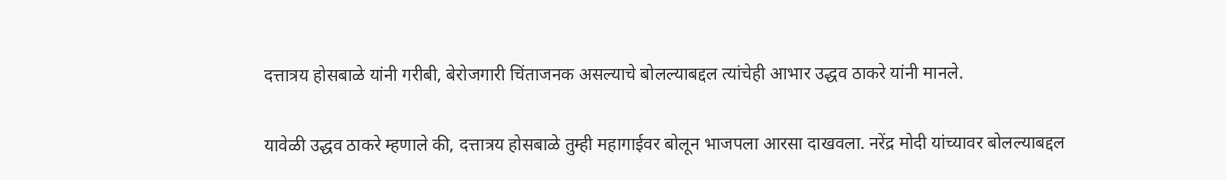दत्तात्रय होसबाळे यांनी गरीबी, बेरोजगारी चिंताजनक असल्याचे बोलल्याबद्दल त्यांचेही आभार उद्धव ठाकरे यांनी मानले.

यावेळी उद्धव ठाकरे म्हणाले की, दत्तात्रय होसबाळे तुम्ही महागाईवर बोलून भाजपला आरसा दाखवला. नरेंद्र मोदी यांच्यावर बोलल्याबद्दल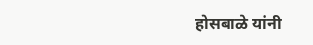होसबाळे यांनी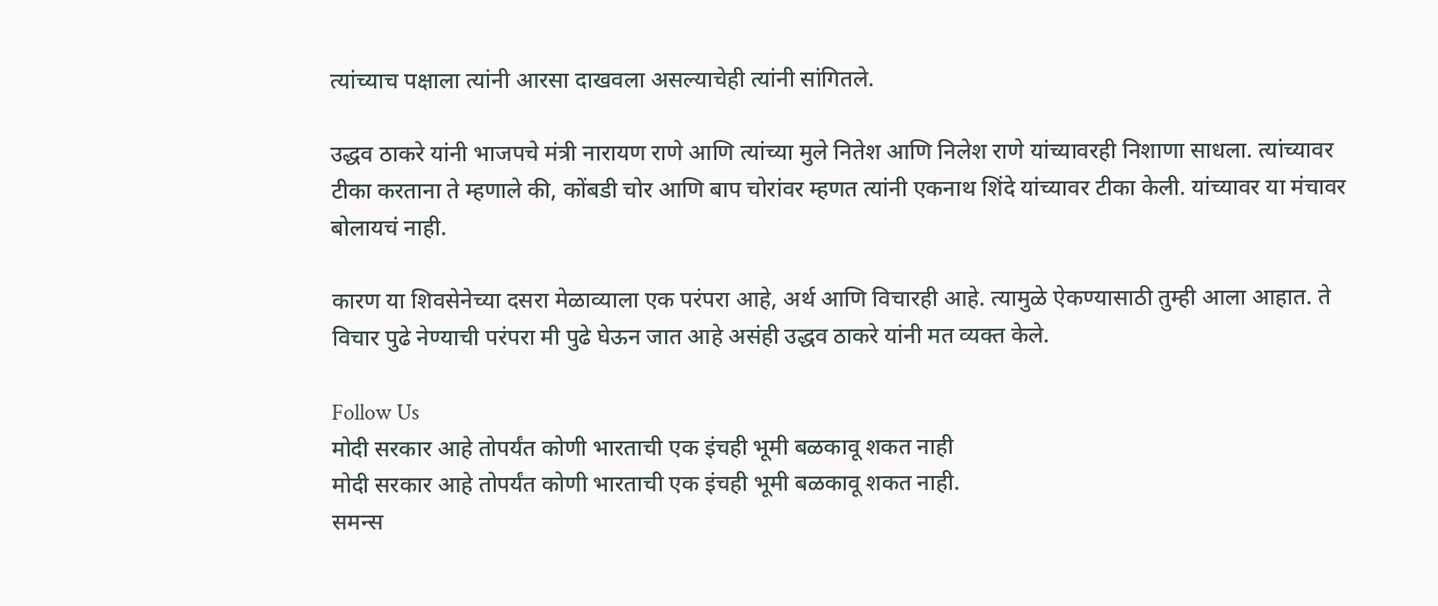त्यांच्याच पक्षाला त्यांनी आरसा दाखवला असल्याचेही त्यांनी सांगितले.

उद्धव ठाकरे यांनी भाजपचे मंत्री नारायण राणे आणि त्यांच्या मुले नितेश आणि निलेश राणे यांच्यावरही निशाणा साधला. त्यांच्यावर टीका करताना ते म्हणाले की, कोंबडी चोर आणि बाप चोरांवर म्हणत त्यांनी एकनाथ शिंदे यांच्यावर टीका केली. यांच्यावर या मंचावर बोलायचं नाही.

कारण या शिवसेनेच्या दसरा मेळाव्याला एक परंपरा आहे, अर्थ आणि विचारही आहे. त्यामुळे ऐकण्यासाठी तुम्ही आला आहात. ते विचार पुढे नेण्याची परंपरा मी पुढे घेऊन जात आहे असंही उद्धव ठाकरे यांनी मत व्यक्त केले.

Follow Us
मोदी सरकार आहे तोपर्यंत कोणी भारताची एक इंचही भूमी बळकावू शकत नाही
मोदी सरकार आहे तोपर्यंत कोणी भारताची एक इंचही भूमी बळकावू शकत नाही.
समन्स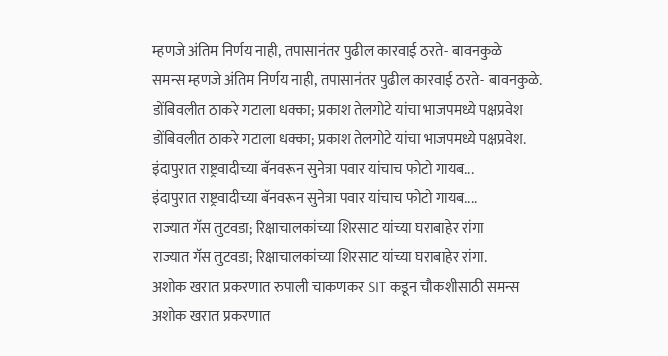म्हणजे अंतिम निर्णय नाही, तपासानंतर पुढील कारवाई ठरते- बावनकुळे
समन्स म्हणजे अंतिम निर्णय नाही, तपासानंतर पुढील कारवाई ठरते- बावनकुळे.
डोंबिवलीत ठाकरे गटाला धक्का; प्रकाश तेलगोटे यांचा भाजपमध्ये पक्षप्रवेश
डोंबिवलीत ठाकरे गटाला धक्का; प्रकाश तेलगोटे यांचा भाजपमध्ये पक्षप्रवेश.
इंदापुरात राष्ट्रवादीच्या बॅनवरून सुनेत्रा पवार यांचाच फोटो गायब...
इंदापुरात राष्ट्रवादीच्या बॅनवरून सुनेत्रा पवार यांचाच फोटो गायब....
राज्यात गॅस तुटवडा; रिक्षाचालकांच्या शिरसाट यांच्या घराबाहेर रांगा
राज्यात गॅस तुटवडा; रिक्षाचालकांच्या शिरसाट यांच्या घराबाहेर रांगा.
अशोक खरात प्रकरणात रुपाली चाकणकर SIT कडून चौकशीसाठी समन्स
अशोक खरात प्रकरणात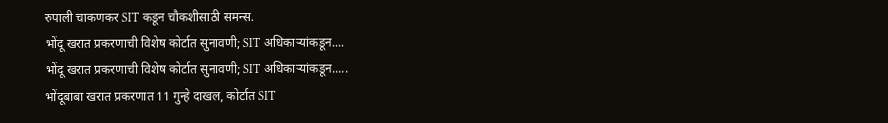रुपाली चाकणकर SIT कडून चौकशीसाठी समन्स.
भोंदू खरात प्रकरणाची विशेष कोर्टात सुनावणी; SIT अधिकाऱ्यांकडून....
भोंदू खरात प्रकरणाची विशेष कोर्टात सुनावणी; SIT अधिकाऱ्यांकडून.....
भोंदूबाबा खरात प्रकरणात 11 गुन्हे दाखल, कोर्टात SIT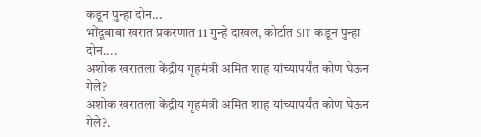कडून पुन्हा दोन...
भोंदूबाबा खरात प्रकरणात 11 गुन्हे दाखल, कोर्टात SIT कडून पुन्हा दोन....
अशोक खरातला केंद्रीय गृहमंत्री अमित शाह यांच्यापर्यंत कोण घेऊन गेले?
अशोक खरातला केंद्रीय गृहमंत्री अमित शाह यांच्यापर्यंत कोण घेऊन गेले?.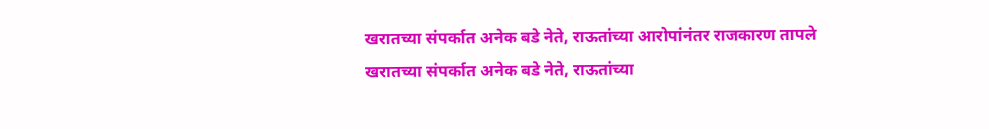खरातच्या संपर्कात अनेक बडे नेते, राऊतांच्या आरोपांनंतर राजकारण तापले
खरातच्या संपर्कात अनेक बडे नेते, राऊतांच्या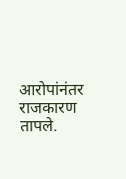आरोपांनंतर राजकारण तापले.